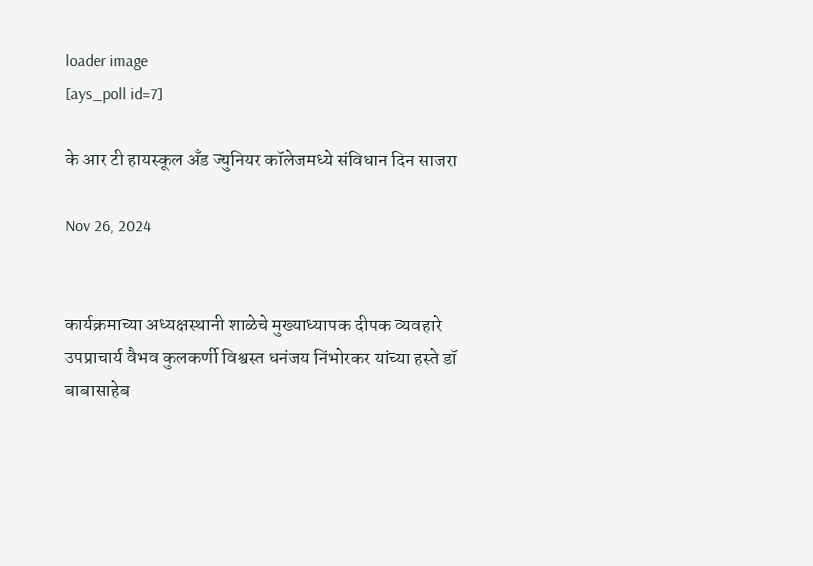loader image
[ays_poll id=7]

के आर टी हायस्कूल अँड ज्युनियर कॉलेजमध्ये संविधान दिन साजरा

Nov 26, 2024


कार्यक्रमाच्या अध्यक्षस्थानी शाळेचे मुख्याध्यापक दीपक व्यवहारे उपप्राचार्य वैभव कुलकर्णी विश्वस्त धनंजय निंभोरकर यांच्या हस्ते डॉ बाबासाहेब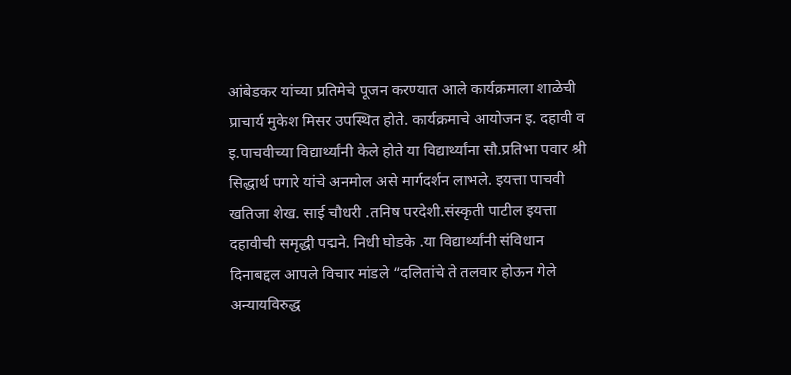आंबेडकर यांच्या प्रतिमेचे पूजन करण्यात आले कार्यक्रमाला शाळेची प्राचार्य मुकेश मिसर उपस्थित होते. कार्यक्रमाचे आयोजन इ. दहावी व इ.पाचवीच्या विद्यार्थ्यांनी केले होते या विद्यार्थ्यांना सौ.प्रतिभा पवार श्री सिद्धार्थ पगारे यांचे अनमोल असे मार्गदर्शन लाभले. इयत्ता पाचवी खतिजा शेख. साई चौधरी .तनिष परदेशी.संस्कृती पाटील इयत्ता दहावीची समृद्धी पद्मने. निधी घोडके .या विद्यार्थ्यांनी संविधान दिनाबद्दल आपले विचार मांडले “दलितांचे ते तलवार होऊन गेले अन्यायविरुद्ध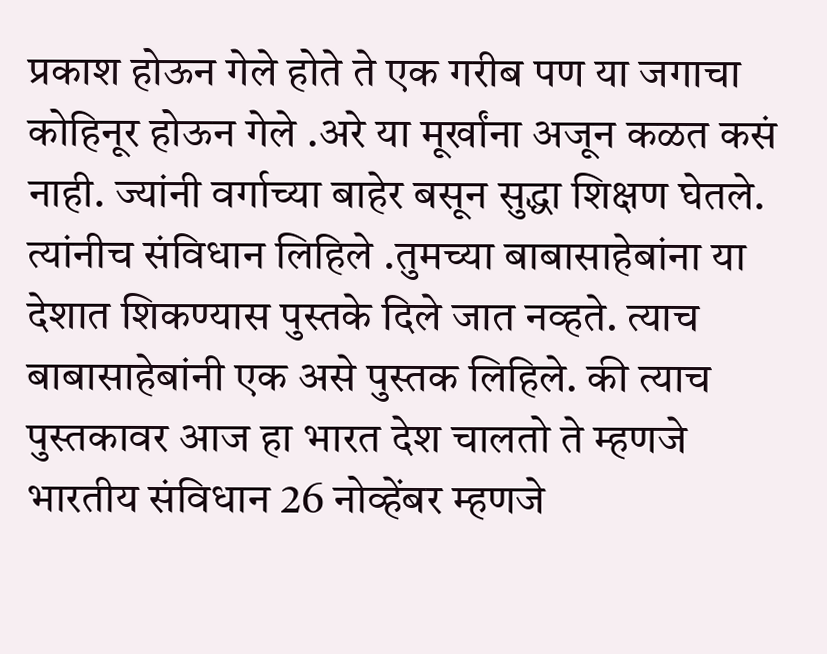प्रकाश होऊन गेले होते ते एक गरीब पण या जगाचा कोहिनूर होऊन गेले .अरे या मूर्खांना अजून कळत कसं नाही. ज्यांनी वर्गाच्या बाहेर बसून सुद्धा शिक्षण घेतले. त्यांनीच संविधान लिहिले .तुमच्या बाबासाहेबांना या देशात शिकण्यास पुस्तके दिले जात नव्हते. त्याच बाबासाहेबांनी एक असे पुस्तक लिहिले. की त्याच पुस्तकावर आज हा भारत देश चालतो ते म्हणजे भारतीय संविधान 26 नोव्हेंबर म्हणजे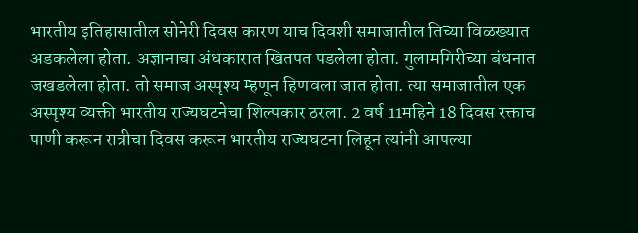भारतीय इतिहासातील सोनेरी दिवस कारण याच दिवशी समाजातील तिच्या विळख्यात अडकलेला होता. अज्ञानाचा अंधकारात खितपत पडलेला होता. गुलामगिरीच्या बंधनात जखडलेला होता. तो समाज अस्पृश्य म्हणून हिणवला जात होता. त्या समाजातील एक अस्पृश्य व्यक्ती भारतीय राज्यघटनेचा शिल्पकार ठरला. 2 वर्ष 11महिने 18 दिवस रक्ताच पाणी करून रात्रीचा दिवस करून भारतीय राज्यघटना लिहून त्यांनी आपल्या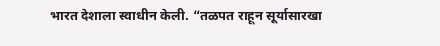भारत देशाला स्वाधीन केली. “तळपत राहून सूर्यासारखा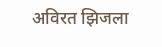अविरत झिजला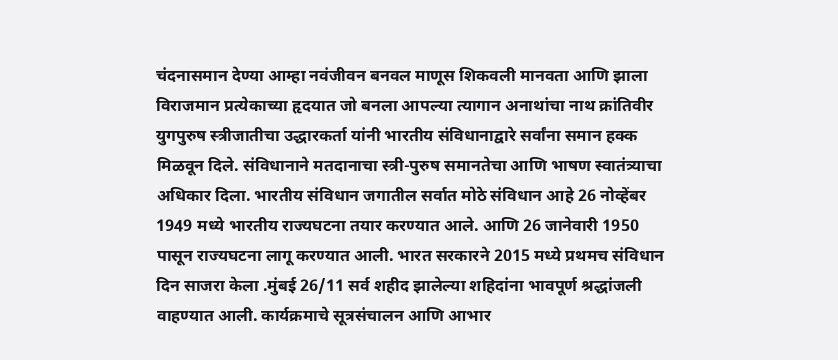चंदनासमान देण्या आम्हा नवंजीवन बनवल माणूस शिकवली मानवता आणि झाला विराजमान प्रत्येकाच्या हृदयात जो बनला आपल्या त्यागान अनाथांचा नाथ क्रांतिवीर युगपुरुष स्त्रीजातीचा उद्धारकर्ता यांनी भारतीय संविधानाद्वारे सर्वांना समान हक्क मिळवून दिले. संविधानाने मतदानाचा स्त्री-पुरुष समानतेचा आणि भाषण स्वातंत्र्याचा अधिकार दिला. भारतीय संविधान जगातील सर्वात मोठे संविधान आहे 26 नोव्हेंबर 1949 मध्ये भारतीय राज्यघटना तयार करण्यात आले. आणि 26 जानेवारी 1950 पासून राज्यघटना लागू करण्यात आली. भारत सरकारने 2015 मध्ये प्रथमच संविधान दिन साजरा केला .मुंबई 26/11 सर्व शहीद झालेल्या शहिदांना भावपूर्ण श्रद्धांजली वाहण्यात आली. कार्यक्रमाचे सूत्रसंचालन आणि आभार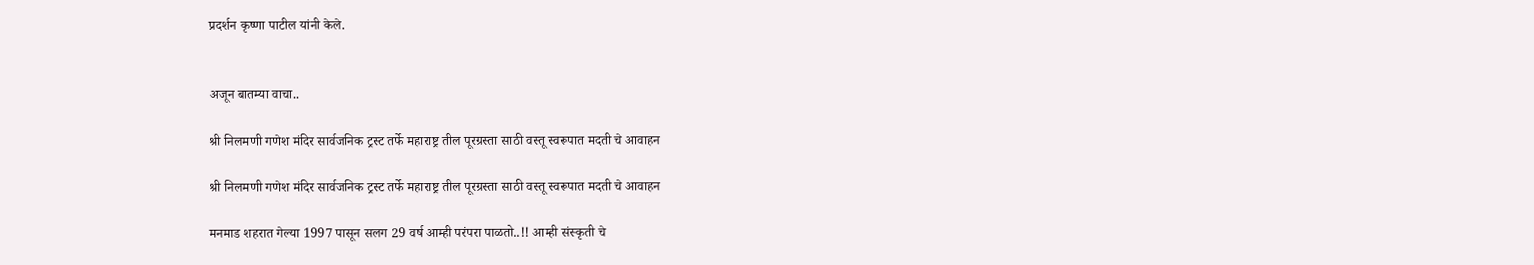प्रदर्शन कृष्णा पाटील यांनी केले.


अजून बातम्या वाचा..

श्री निलमणी गणेश मंदिर सार्वजनिक ट्रस्ट तर्फे महाराष्ट्र तील पूरग्रस्ता साठी वस्तू स्वरूपात मदती चे आवाहन

श्री निलमणी गणेश मंदिर सार्वजनिक ट्रस्ट तर्फे महाराष्ट्र तील पूरग्रस्ता साठी वस्तू स्वरूपात मदती चे आवाहन

मनमाड शहरात गेल्या 1997 पासून सलग 29 वर्ष आम्ही परंपरा पाळतो..!! आम्ही संस्कृती चे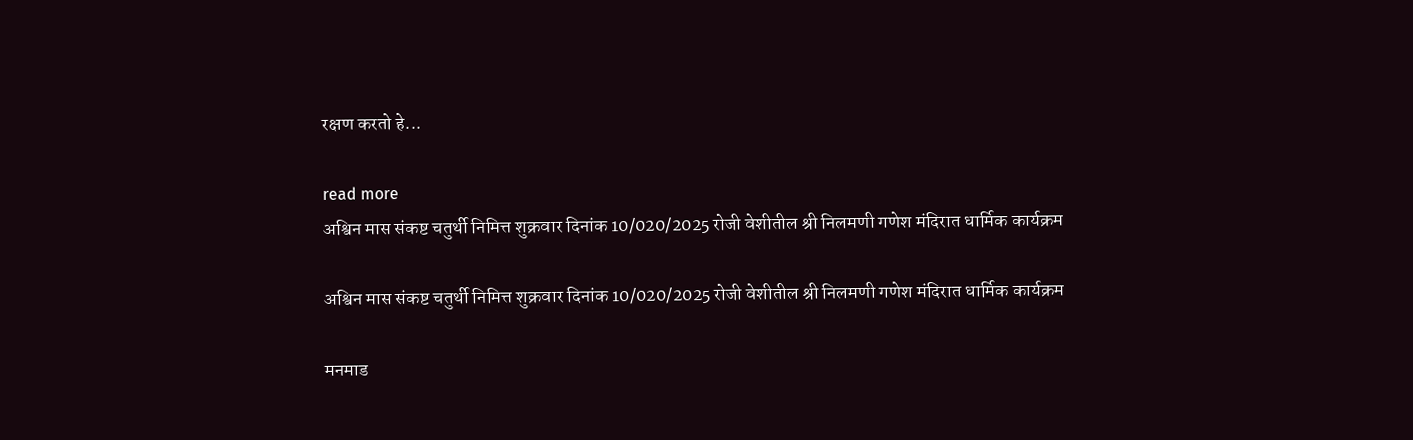रक्षण करतो हे...

read more
अश्विन मास संकष्ट चतुर्थी निमित्त शुक्रवार दिनांक 10/020/2025 रोजी वेशीतील श्री निलमणी गणेश मंदिरात धार्मिक कार्यक्रम

अश्विन मास संकष्ट चतुर्थी निमित्त शुक्रवार दिनांक 10/020/2025 रोजी वेशीतील श्री निलमणी गणेश मंदिरात धार्मिक कार्यक्रम

मनमाड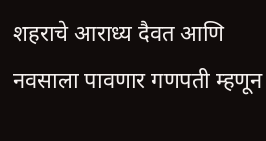शहराचे आराध्य दैवत आणि नवसाला पावणार गणपती म्हणून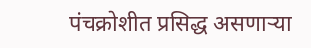पंचक्रोशीत प्रसिद्ध असणाऱ्या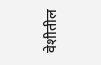वेशीतील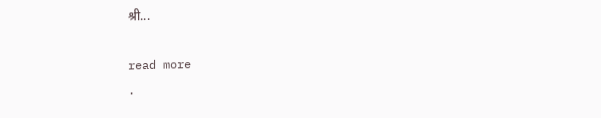श्री...

read more
.